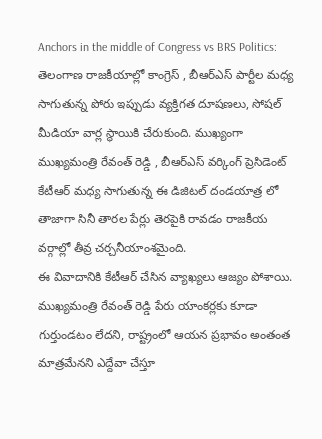Anchors in the middle of Congress vs BRS Politics: తెలంగాణ రాజకీయాల్లో కాంగ్రెస్ , బీఆర్ఎస్ పార్టీల మధ్య సాగుతున్న పోరు ఇప్పుడు వ్యక్తిగత దూషణలు, సోషల్ మీడియా వార్ల స్థాయికి చేరుకుంది. ముఖ్యంగా ముఖ్యమంత్రి రేవంత్ రెడ్డి , బీఆర్ఎస్ వర్కింగ్ ప్రెసిడెంట్ కేటీఆర్ మధ్య సాగుతున్న ఈ డిజిటల్ దండయాత్ర లో తాజాగా సినీ తారల పేర్లు తెరపైకి రావడం రాజకీయ వర్గాల్లో తీవ్ర చర్చనీయాంశమైంది.
ఈ వివాదానికి కేటీఆర్ చేసిన వ్యాఖ్యలు ఆజ్యం పోశాయి. ముఖ్యమంత్రి రేవంత్ రెడ్డి పేరు యాంకర్లకు కూడా గుర్తుండటం లేదని, రాష్ట్రంలో ఆయన ప్రభావం అంతంత మాత్రమేనని ఎద్దేవా చేస్తూ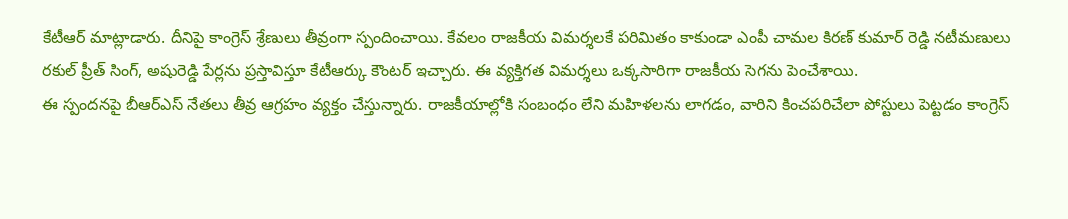కేటీఆర్ మాట్లాడారు. దీనిపై కాంగ్రెస్ శ్రేణులు తీవ్రంగా స్పందించాయి. కేవలం రాజకీయ విమర్శలకే పరిమితం కాకుండా ఎంపీ చామల కిరణ్ కుమార్ రెడ్డి నటీమణులు రకుల్ ప్రీత్ సింగ్, అషురెడ్డి పేర్లను ప్రస్తావిస్తూ కేటీఆర్కు కౌంటర్ ఇచ్చారు. ఈ వ్యక్తిగత విమర్శలు ఒక్కసారిగా రాజకీయ సెగను పెంచేశాయి.
ఈ స్పందనపై బీఆర్ఎస్ నేతలు తీవ్ర ఆగ్రహం వ్యక్తం చేస్తున్నారు. రాజకీయాల్లోకి సంబంధం లేని మహిళలను లాగడం, వారిని కించపరిచేలా పోస్టులు పెట్టడం కాంగ్రెస్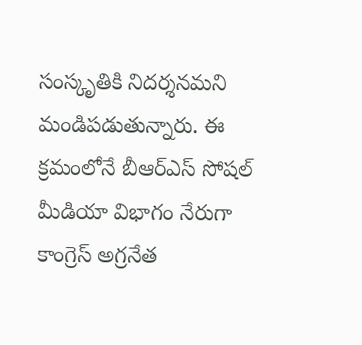సంస్కృతికి నిదర్శనమని మండిపడుతున్నారు. ఈ క్రమంలోనే బీఆర్ఎస్ సోషల్ మీడియా విభాగం నేరుగా కాంగ్రెస్ అగ్రనేత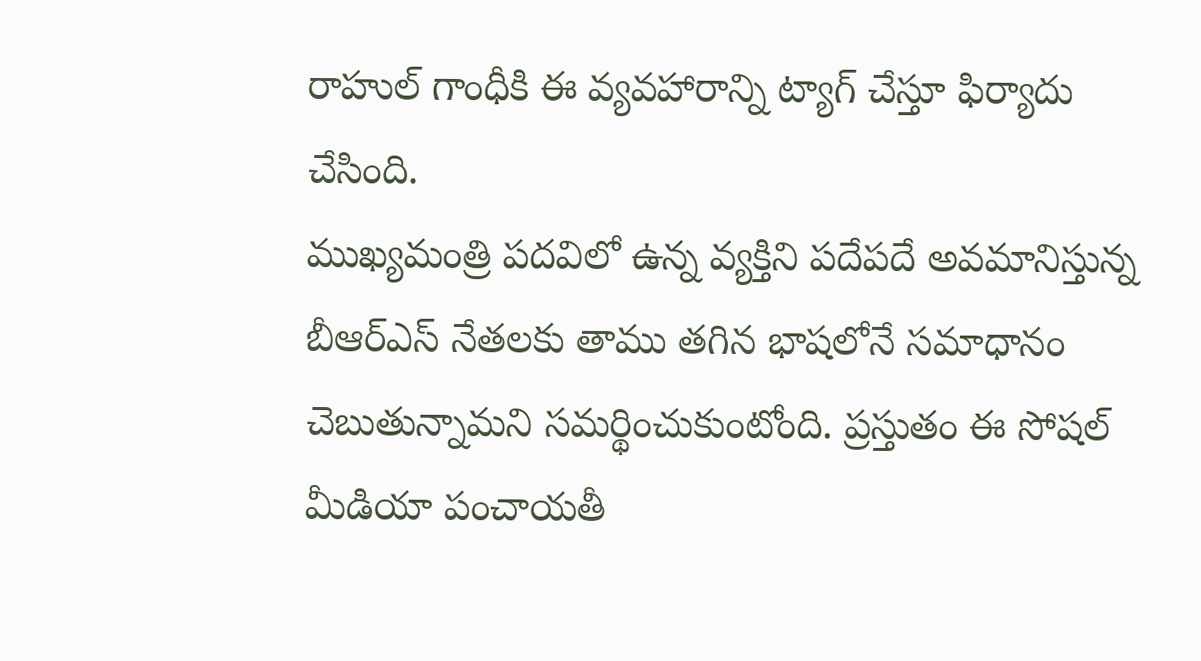రాహుల్ గాంధీకి ఈ వ్యవహారాన్ని ట్యాగ్ చేస్తూ ఫిర్యాదు చేసింది.
ముఖ్యమంత్రి పదవిలో ఉన్న వ్యక్తిని పదేపదే అవమానిస్తున్న బీఆర్ఎస్ నేతలకు తాము తగిన భాషలోనే సమాధానం చెబుతున్నామని సమర్థించుకుంటోంది. ప్రస్తుతం ఈ సోషల్ మీడియా పంచాయతీ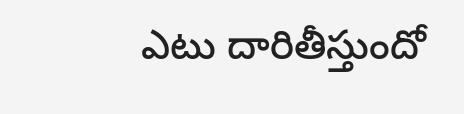ఎటు దారితీస్తుందో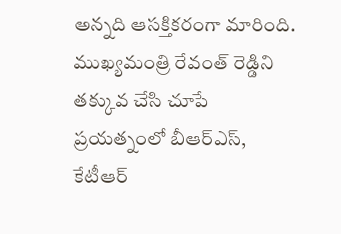అన్నది ఆసక్తికరంగా మారింది. ముఖ్యమంత్రి రేవంత్ రెడ్డిని తక్కువ చేసి చూపే ప్రయత్నంలో బీఆర్ఎస్, కేటీఆర్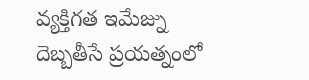వ్యక్తిగత ఇమేజ్ను దెబ్బతీసే ప్రయత్నంలో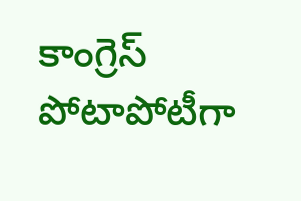కాంగ్రెస్ పోటాపోటీగా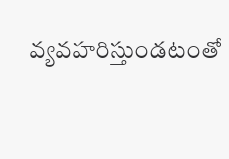వ్యవహరిస్తుండటంతో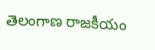తెలంగాణ రాజకీయం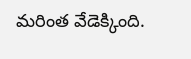మరింత వేడెక్కింది.